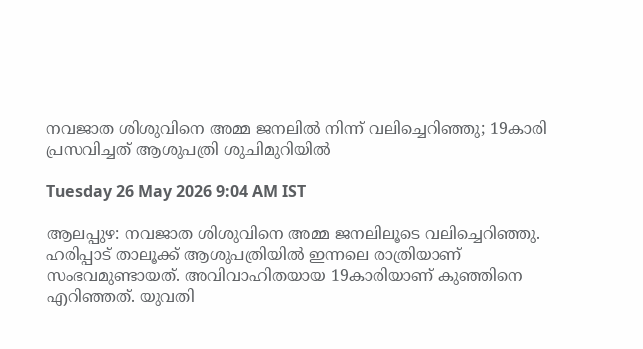നവജാത ശിശുവിനെ അമ്മ ജനലിൽ നിന്ന് വലിച്ചെറിഞ്ഞു; 19കാരി പ്രസവിച്ചത് ആശുപത്രി ശുചിമുറിയിൽ

Tuesday 26 May 2026 9:04 AM IST

ആലപ്പുഴ: നവജാത ശിശുവിനെ അമ്മ ജനലിലൂടെ വലിച്ചെറിഞ്ഞു. ഹരിപ്പാട് താലൂക്ക് ആശുപത്രിയിൽ ഇന്നലെ രാത്രിയാണ് സംഭവമുണ്ടായത്. അവിവാഹിതയായ 19കാരിയാണ് കുഞ്ഞിനെ എറിഞ്ഞത്. യുവതി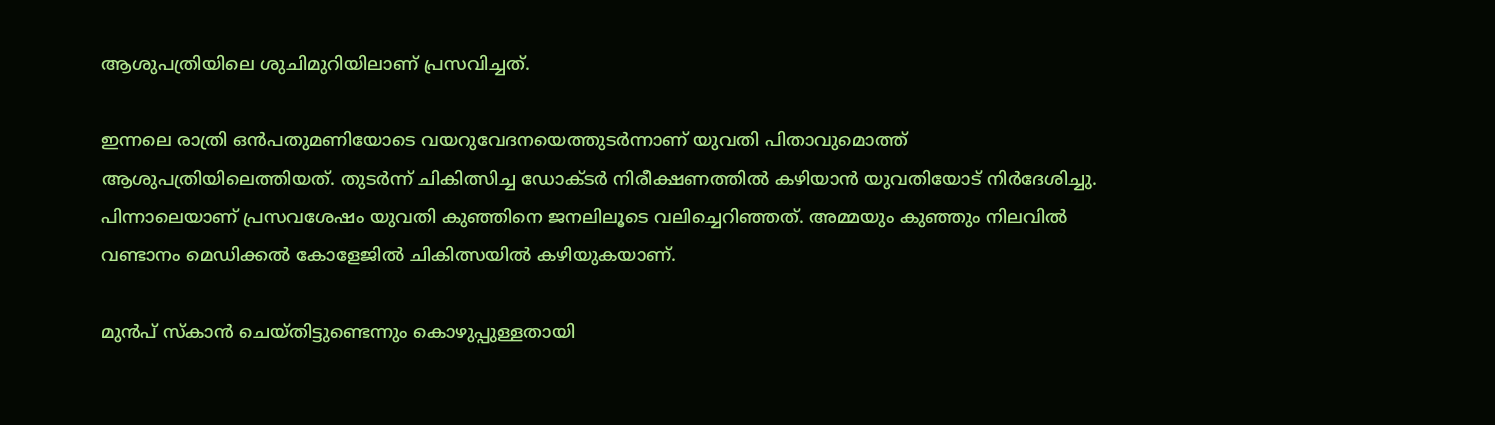ആശുപത്രിയിലെ ശുചിമുറിയിലാണ് പ്രസവിച്ചത്.

ഇന്നലെ രാത്രി ഒൻപതുമണിയോടെ വയറുവേദനയെത്തുടർന്നാണ് യുവതി പിതാവുമൊത്ത് ആശുപത്രിയിലെത്തിയത്. തുടർന്ന് ചികിത്സിച്ച ഡോക്‌ടർ നിരീക്ഷണത്തിൽ കഴിയാൻ യുവതിയോട് നിർദേശിച്ചു. പിന്നാലെയാണ് പ്രസവശേഷം യുവതി കുഞ്ഞിനെ ജനലിലൂടെ വലിച്ചെറിഞ്ഞത്. അമ്മയും കുഞ്ഞും നിലവിൽ വണ്ടാനം മെഡിക്കൽ കോളേജിൽ ചികിത്സയിൽ കഴിയുകയാണ്.

മുൻപ് സ്‌കാൻ ചെയ്തിട്ടുണ്ടെന്നും കൊഴുപ്പുള്ളതായി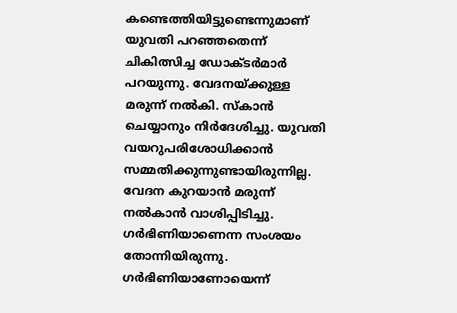കണ്ടെത്തിയിട്ടുണ്ടെന്നുമാണ് യുവതി പറഞ്ഞതെന്ന് ചികിത്സിച്ച ഡോക്‌ടർമാർ പറയുന്നു. വേദനയ്ക്കുള്ള മരുന്ന് നൽകി. സ്‌കാൻ ചെയ്യാനും നിർദേശിച്ചു. യുവതി വയറുപരിശോധിക്കാൻ സമ്മതിക്കുന്നുണ്ടായിരുന്നില്ല. വേദന കുറയാൻ മരുന്ന് നൽകാൻ വാശിപ്പിടിച്ചു. ഗർഭിണിയാണെന്ന സംശയം തോന്നിയിരുന്നു. ഗ‌ർഭിണിയാണോയെന്ന്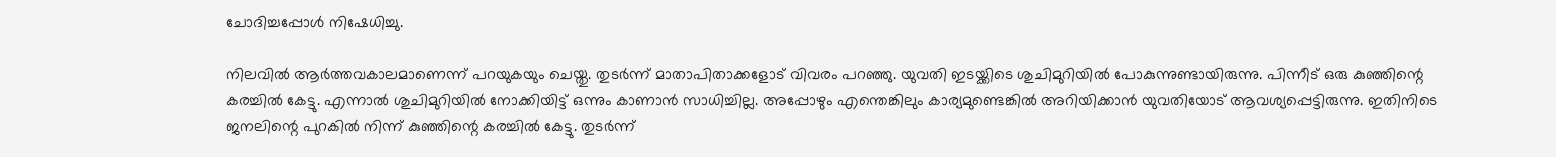ചോദിച്ചപ്പോൾ നിഷേധിച്ചു.

നിലവിൽ ആർത്തവകാലമാണെന്ന് പറയുകയും ചെയ്തു. തുടർന്ന് മാതാപിതാക്കളോട് വിവരം പറഞ്ഞു. യുവതി ഇടയ്ക്കിടെ ശുചിമുറിയിൽ പോകുന്നുണ്ടായിരുന്നു. പിന്നീട് ഒരു കുഞ്ഞിന്റെ കരച്ചിൽ കേട്ടു. എന്നാൽ ശുചിമുറിയിൽ നോക്കിയിട്ട് ഒന്നും കാണാൻ സാധിച്ചില്ല. അപ്പോഴും എന്തെങ്കിലും കാര്യമുണ്ടെങ്കിൽ അറിയിക്കാൻ യുവതിയോട് ആവശ്യപ്പെട്ടിരുന്നു. ഇതിനിടെ ജനലിന്റെ പുറകിൽ നിന്ന് കുഞ്ഞിന്റെ കരച്ചിൽ കേട്ടു. തുടർന്ന്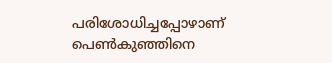പരിശോധിച്ചപ്പോഴാണ് പെൺകുഞ്ഞിനെ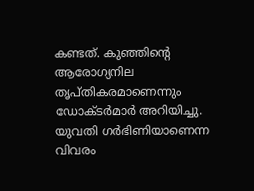കണ്ടത്. കുഞ്ഞിന്റെ ആരോഗ്യനില തൃപ്തികരമാണെന്നും ഡോക്‌ടർമാർ അറിയിച്ചു. യുവതി ഗർഭിണിയാണെന്ന വിവരം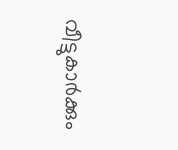വീട്ടുകാർക്കും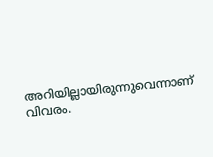അറിയില്ലായിരുന്നുവെന്നാണ് വിവരം.